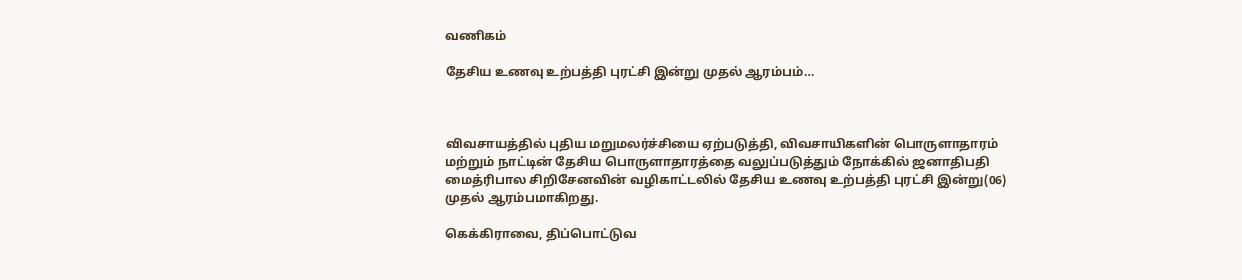வணிகம்

தேசிய உணவு உற்பத்தி புரட்சி இன்று முதல் ஆரம்பம்…



விவசாயத்தில் புதிய மறுமலர்ச்சியை ஏற்படுத்தி, விவசாயிகளின் பொருளாதாரம் மற்றும் நாட்டின் தேசிய பொருளாதாரத்தை வலுப்படுத்தும் நோக்கில் ஜனாதிபதி மைத்ரிபால சிறிசேனவின் வழிகாட்டலில் தேசிய உணவு உற்பத்தி புரட்சி இன்று(06) முதல் ஆரம்பமாகிறது.

கெக்கிராவை, திப்பொட்டுவ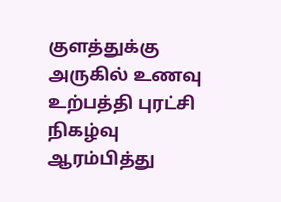குளத்துக்கு அருகில் உணவு உற்பத்தி புரட்சி நிகழ்வு ஆரம்பித்து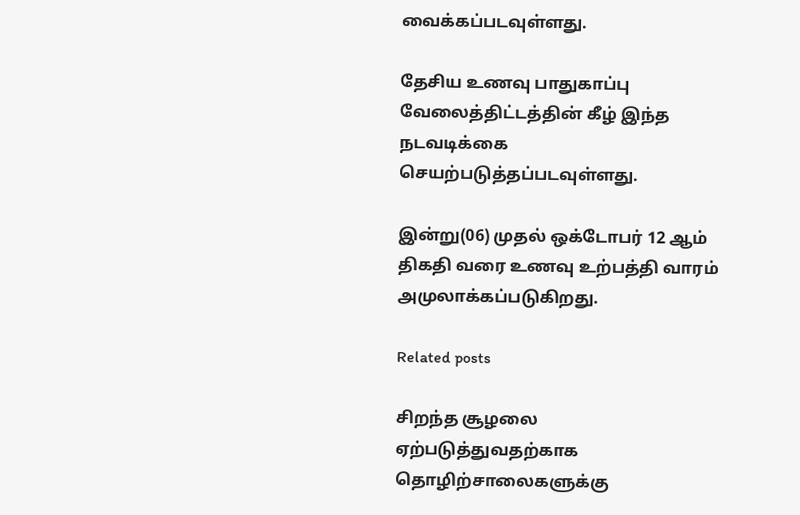வைக்கப்படவுள்ளது.

தேசிய உணவு பாதுகாப்பு வேலைத்திட்டத்தின் கீழ் இந்த நடவடிக்கை செயற்படுத்தப்படவுள்ளது.

இன்று(06) முதல் ஒக்டோபர் 12 ஆம் திகதி வரை உணவு உற்பத்தி வாரம் அமுலாக்கப்படுகிறது.

Related posts

சிறந்த சூழலை ஏற்படுத்துவதற்காக தொழிற்சாலைகளுக்கு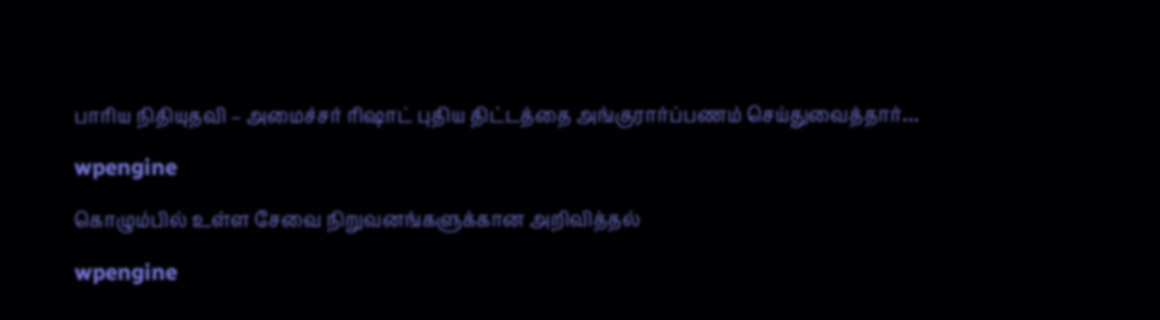பாரிய நிதியுதவி – அமைச்சர் ரிஷாட் புதிய திட்டத்தை அங்குரார்ப்பணம் செய்துவைத்தார்…

wpengine

கொழும்பில் உள்ள சேவை நிறுவனங்களுக்கான அறிவித்தல்

wpengine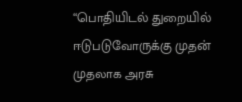“பொதியிடல் துறையில் ஈடுபடுவோருக்கு முதன் முதலாக அரசு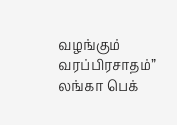வழங்கும் வரப்பிரசாதம்” லங்கா பெக்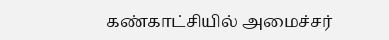கண்காட்சியில் அமைச்சர்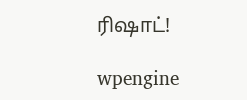ரிஷாட்!

wpengine